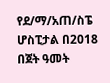የደ/ማ/አጠ/ስፔ ሆስፒታል በ2018 በጀት ዓመት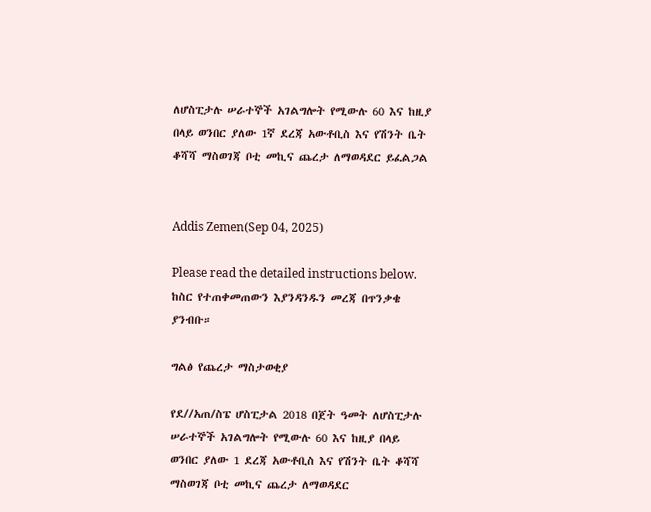ለሆስፒታሉ ሠራተኞች አገልግሎት የሚውሉ 60 እና ከዚያ በላይ ወንበር ያለው 1ኛ ደረጃ አውቶቢስ እና የሽንት ቤት ቆሻሻ ማስወገጃ ቦቲ መኪና ጨረታ ለማወዳደር ይፈልጋል


Addis Zemen(Sep 04, 2025)

Please read the detailed instructions below. ከስር የተጠቀመጠውን እያንዳንዱን መረጃ በጥንቃቄ ያንብቡ።

ግልፅ የጨረታ ማስታወቂያ

የደ//አጠ/ስፔ ሆስፒታል 2018 በጀት ዓመት ለሆስፒታሉ ሠራተኞች አገልግሎት የሚውሉ 60 እና ከዚያ በላይ ወንበር ያለው 1 ደረጃ አውቶቢስ እና የሽንት ቤት ቆሻሻ ማስወገጃ ቦቲ መኪና ጨረታ ለማወዳደር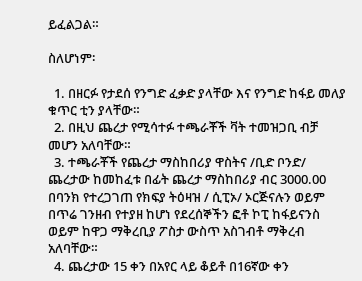ይፈልጋል።

ስለሆነም፡

  1. በዘርፉ የታደሰ የንግድ ፈቃድ ያላቸው እና የንግድ ከፋይ መለያ ቁጥር ቲን ያላቸው።
  2. በዚህ ጨረታ የሚሳተፉ ተጫራቾች ቫት ተመዝጋቢ ብቻ መሆን አለባቸው።
  3. ተጫራቾች የጨረታ ማስከበሪያ ዋስትና /ቢድ ቦንድ/ ጨረታው ከመከፈቱ በፊት ጨረታ ማስከበሪያ ብር 3000.00 በባንክ የተረጋገጠ የክፍያ ትዕዛዝ / ሲፒኦ/ ኦርጅናሉን ወይም በጥሬ ገንዘብ የተያዘ ከሆነ የደረሰኞችን ፎቶ ኮፒ ከፋይናንስ ወይም ከዋጋ ማቅረቢያ ፖስታ ውስጥ አስገብቶ ማቅረብ አለባቸው።
  4. ጨረታው 15 ቀን በአየር ላይ ቆይቶ በ16ኛው ቀን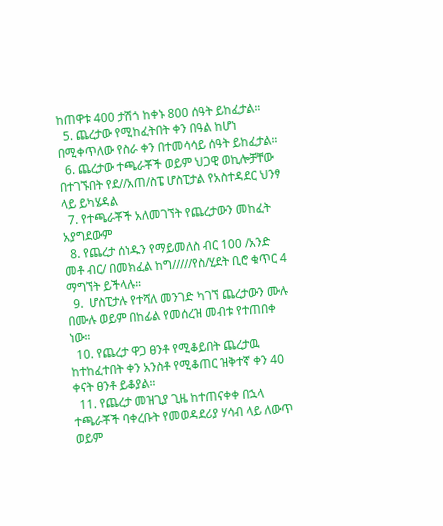ከጠዋቱ 400 ታሽጎ ከቀኑ 800 ሰዓት ይከፈታል።
  5. ጨረታው የሚከፈትበት ቀን በዓል ከሆነ በሚቀጥለው የስራ ቀን በተመሳሳይ ሰዓት ይከፈታል።
  6. ጨረታው ተጫራቾች ወይም ህጋዊ ወኪሎቻቸው በተገኙበት የደ//አጠ/ስፔ ሆስፒታል የአስተዳደር ህንፃ ላይ ይካሄዳል
  7. የተጫራቾች አለመገኘት የጨረታውን መከፈት አያግደውም
  8. የጨረታ ሰነዱን የማይመለስ ብር 100 /አንድ መቶ ብር/ በመክፈል ከግ/////የስ/ሂደት ቢሮ ቁጥር 4 ማግኘት ይችላሉ።
  9.  ሆስፒታሉ የተሻለ መንገድ ካገኘ ጨረታውን ሙሉ በሙሉ ወይም በከፊል የመሰረዝ መብቱ የተጠበቀ ነው።
  10. የጨረታ ዋጋ ፀንቶ የሚቆይበት ጨረታዉ ከተከፈተበት ቀን አንስቶ የሚቆጠር ዝቅተኛ ቀን 40 ቀናት ፀንቶ ይቆያል።
  11. የጨረታ መዝጊያ ጊዜ ከተጠናቀቀ በኋላ ተጫራቾች ባቀረቡት የመወዳደሪያ ሃሳብ ላይ ለውጥ ወይም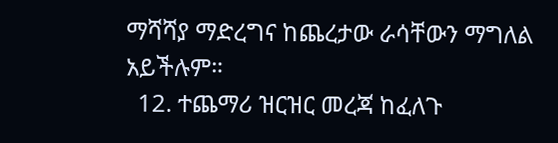ማሻሻያ ማድረግና ከጨረታው ራሳቸውን ማግለል አይችሉም።
  12. ተጨማሪ ዝርዝር መረጃ ከፈለጉ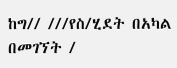ከግ// ///የስ/ሂደት በአካል በመገኘት /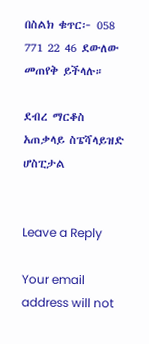በስልክ ቁጥር፦ 058 771 22 46 ደውለው መጠየቅ ይችላሉ።

ደብረ ማርቆስ አጠቃላይ ስፔሻላይዝድ ሆስፒታል


Leave a Reply

Your email address will not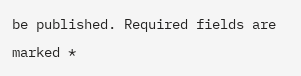be published. Required fields are marked *